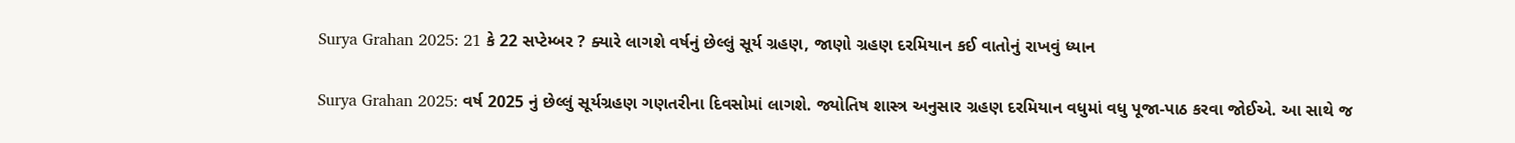Surya Grahan 2025: 21 કે 22 સપ્ટેમ્બર ? ક્યારે લાગશે વર્ષનું છેલ્લું સૂર્ય ગ્રહણ, જાણો ગ્રહણ દરમિયાન કઈ વાતોનું રાખવું ધ્યાન

Surya Grahan 2025: વર્ષ 2025 નું છેલ્લું સૂર્યગ્રહણ ગણતરીના દિવસોમાં લાગશે. જ્યોતિષ શાસ્ત્ર અનુસાર ગ્રહણ દરમિયાન વધુમાં વધુ પૂજા-પાઠ કરવા જોઈએ. આ સાથે જ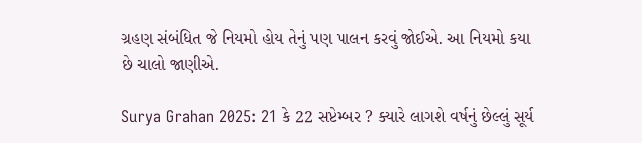ગ્રહણ સંબંધિત જે નિયમો હોય તેનું પણ પાલન કરવું જોઈએ. આ નિયમો કયા છે ચાલો જાણીએ.

Surya Grahan 2025: 21 કે 22 સપ્ટેમ્બર ? ક્યારે લાગશે વર્ષનું છેલ્લું સૂર્ય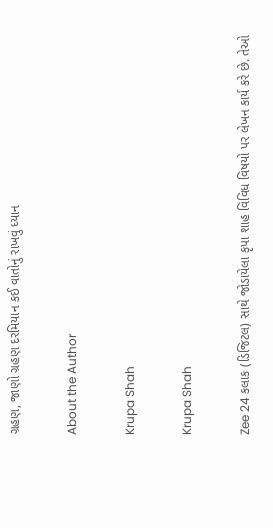ગ્રહણ, જાણો ગ્રહણ દરમિયાન કઈ વાતોનું રાખવું ધ્યાન

About the Author

Krupa Shah

Krupa Shah

Zee 24 કલાક (ડિજિટલ) સાથે જોડાયેલા કૃપા શાહ વિવિધ વિષયો પર લેખન કાર્ય કરે છે. તેઓ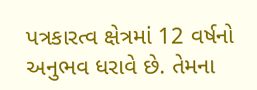પત્રકારત્વ ક્ષેત્રમાં 12 વર્ષનો અનુભવ ધરાવે છે. તેમના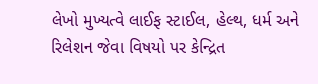લેખો મુખ્યત્વે લાઈફ સ્ટાઈલ, હેલ્થ, ધર્મ અને રિલેશન જેવા વિષયો પર કેન્દ્રિત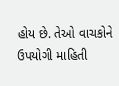હોય છે. તેઓ વાચકોને ઉપયોગી માહિતી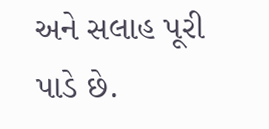અને સલાહ પૂરી પાડે છે.